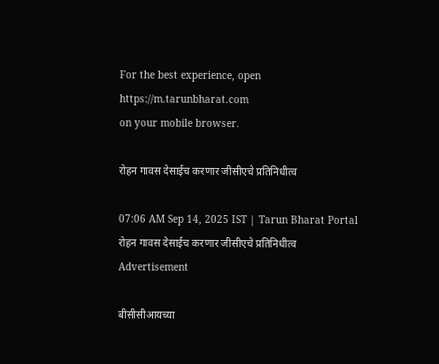For the best experience, open
https://m.tarunbharat.com
on your mobile browser.

रोहन गावस देसाईच करणार जीसीएचे प्रतिनिधीत्व

07:06 AM Sep 14, 2025 IST | Tarun Bharat Portal
रोहन गावस देसाईच करणार जीसीएचे प्रतिनिधीत्व
Advertisement

बीसीसीआयच्या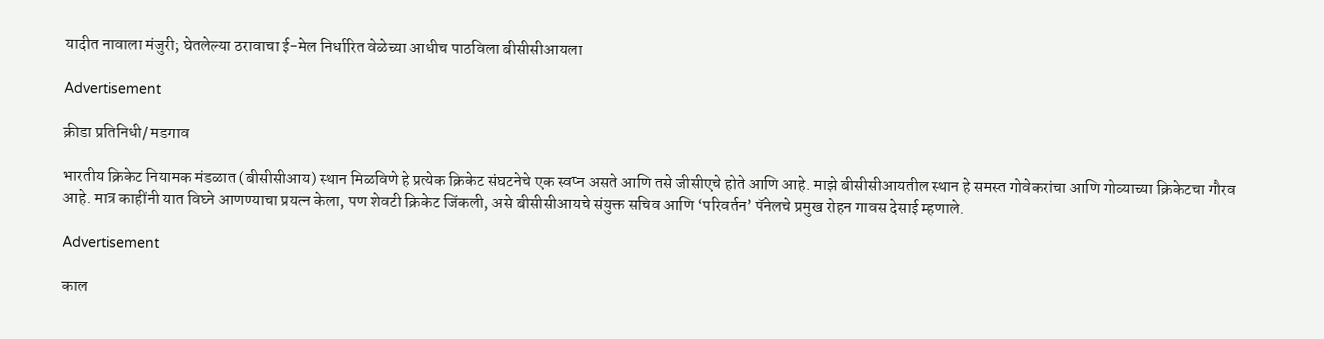यादीत नावाला मंजुरी; घेतलेल्या ठरावाचा ई-मेल निर्धारित वेळेच्या आधीच पाठविला बीसीसीआयला

Advertisement

क्रीडा प्रतिनिधी/ मडगाव

भारतीय क्रिकेट नियामक मंडळात (बीसीसीआय) स्थान मिळविणे हे प्रत्येक क्रिकेट संघटनेचे एक स्वप्न असते आणि तसे जीसीएचे होते आणि आहे. माझे बीसीसीआयतील स्थान हे समस्त गोवेकरांचा आणि गोव्याच्या क्रिकेटचा गौरव आहे. मात्र काहींनी यात विघ्ने आणण्याचा प्रयत्न केला, पण शेवटी क्रिकेट जिंकली, असे बीसीसीआयचे संयुक्त सचिव आणि ‘परिवर्तन’ पॅनेलचे प्रमुख रोहन गावस देसाई म्हणाले.

Advertisement

काल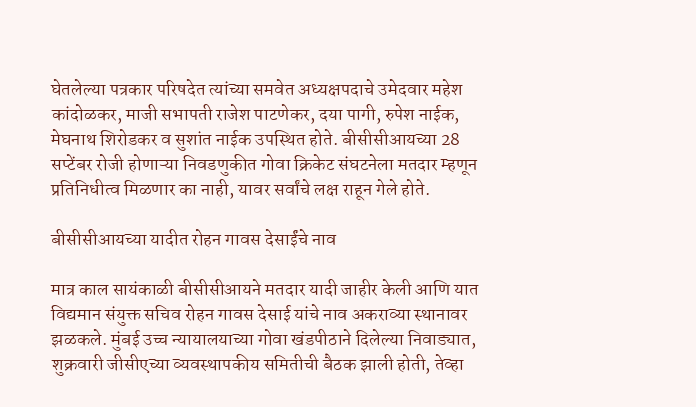घेतलेल्या पत्रकार परिषदेत त्यांच्या समवेत अध्यक्षपदाचे उमेदवार महेश कांदोळकर, माजी सभापती राजेश पाटणेकर, दया पागी, रुपेश नाईक, मेघनाथ शिरोडकर व सुशांत नाईक उपस्थित होते. बीसीसीआयच्या 28 सप्टेंबर रोजी होणाऱ्या निवडणुकीत गोवा क्रिकेट संघटनेला मतदार म्हणून प्रतिनिधीत्व मिळणार का नाही, यावर सर्वांचे लक्ष राहून गेले होते.

बीसीसीआयच्या यादीत रोहन गावस देसाईंचे नाव

मात्र काल सायंकाळी बीसीसीआयने मतदार यादी जाहीर केली आणि यात विद्यमान संयुक्त सचिव रोहन गावस देसाई यांचे नाव अकराव्या स्थानावर झळकले. मुंबई उच्च न्यायालयाच्या गोवा खंडपीठाने दिलेल्या निवाड्यात, शुक्रवारी जीसीएच्या व्यवस्थापकीय समितीची बैठक झाली होती, तेव्हा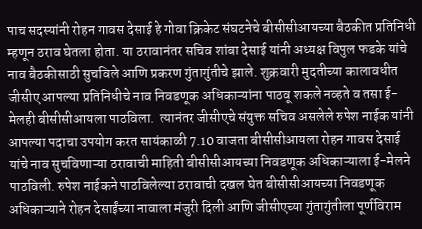पाच सदस्यांनी रोहन गावस देसाई हे गोवा क्रिकेट संघटनेचे बीसीसीआयच्या बैठकीत प्रतिनिधी म्हणून ठराव घेतला होता. या ठरावानंतर सचिव शांबा देसाई यांनी अध्यक्ष विपुल फडके यांचे नाव बैठकीसाठी सुचविले आणि प्रकरण गुंतागुंतीचे झाले. शुक्रवारी मुदतीच्या कालावधीत जीसीए आपल्या प्रतिनिधीचे नाव निवडणूक अधिकाऱ्यांना पाठवू शकले नव्हते व तसा ई-मेलही बीसीसीआयला पाठविला.  त्यानंतर जीसीएचे संयुक्त सचिव असलेले रुपेश नाईक यांनी आपल्या पदाचा उपयोग करत सायंकाळी 7.10 वाजता बीसीसीआयला रोहन गावस देसाई यांचे नाव सुचविणाऱ्या ठरावाची माहिती बीसीसीआयच्या निवडणूक अधिकाऱ्याला ई-मेलने पाठविली. रुपेश नाईकने पाठविलेल्या ठरावाची दखल घेत बीसीसीआयच्या निवडणूक अधिकाऱ्याने रोहन देसाईंच्या नावाला मंजुरी दिली आणि जीसीएच्या गुंतागुंतीला पूर्णविराम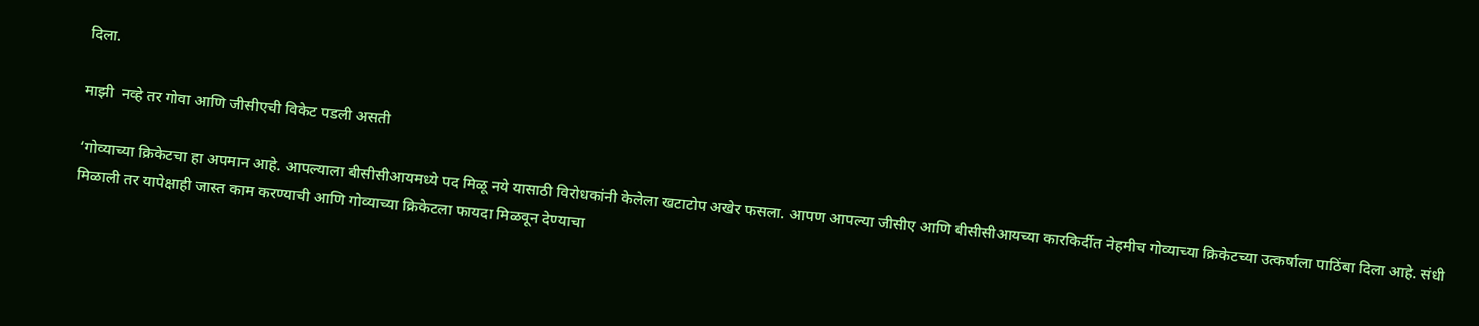दिला.

माझी  नव्हे तर गोवा आणि जीसीएची विकेट पडली असती

‘गोव्याच्या क्रिकेटचा हा अपमान आहे. आपल्याला बीसीसीआयमध्ये पद मिळू नये यासाठी विरोधकांनी केलेला खटाटोप अखेर फसला. आपण आपल्या जीसीए आणि बीसीसीआयच्या कारकिर्दीत नेहमीच गोव्याच्या क्रिकेटच्या उत्कर्षाला पाठिंबा दिला आहे. संधी मिळाली तर यापेक्षाही जास्त काम करण्याची आणि गोव्याच्या क्रिकेटला फायदा मिळवून देण्याचा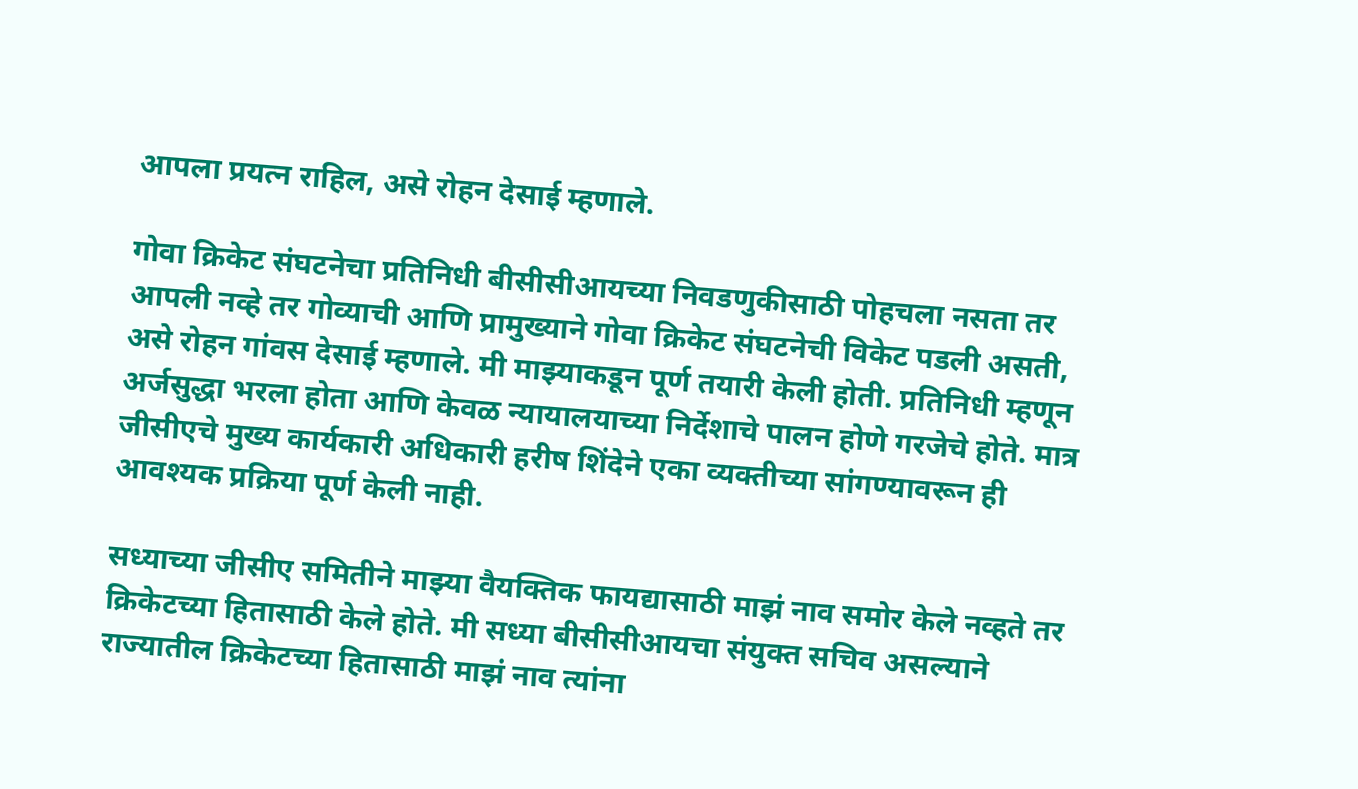आपला प्रयत्न राहिल, असे रोहन देसाई म्हणाले.

गोवा क्रिकेट संघटनेचा प्रतिनिधी बीसीसीआयच्या निवडणुकीसाठी पोहचला नसता तर आपली नव्हे तर गोव्याची आणि प्रामुख्याने गोवा क्रिकेट संघटनेची विकेट पडली असती, असे रोहन गांवस देसाई म्हणाले. मी माझ्याकडून पूर्ण तयारी केली होती. प्रतिनिधी म्हणून अर्जसुद्धा भरला होता आणि केवळ न्यायालयाच्या निर्देशाचे पालन होणे गरजेचे होते. मात्र जीसीएचे मुख्य कार्यकारी अधिकारी हरीष शिंदेने एका व्यक्तीच्या सांगण्यावरून ही आवश्यक प्रक्रिया पूर्ण केली नाही.

सध्याच्या जीसीए समितीने माझ्या वैयक्तिक फायद्यासाठी माझं नाव समोर केले नव्हते तर क्रिकेटच्या हितासाठी केले होते. मी सध्या बीसीसीआयचा संयुक्त सचिव असल्याने राज्यातील क्रिकेटच्या हितासाठी माझं नाव त्यांना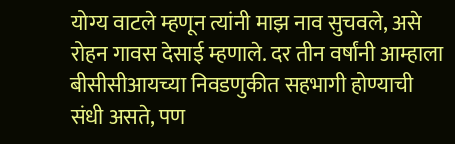योग्य वाटले म्हणून त्यांनी माझ नाव सुचवले, असे रोहन गावस देसाई म्हणाले. दर तीन वर्षांनी आम्हाला बीसीसीआयच्या निवडणुकीत सहभागी होण्याची संधी असते, पण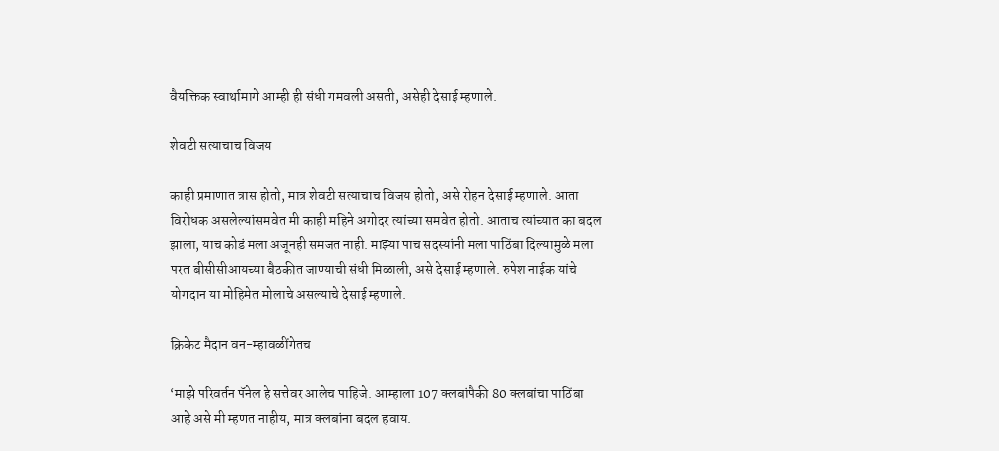वैयक्तिक स्वार्थामागे आम्ही ही संधी गमवली असती, असेही देसाई म्हणाले.

शेवटी सत्याचाच विजय

काही प्रमाणात त्रास होतो, मात्र शेवटी सत्याचाच विजय होतो, असे रोहन देसाई म्हणाले. आता विरोधक असलेल्यांसमवेत मी काही महिने अगोदर त्यांच्या समवेत होतो. आताच त्यांच्यात का बदल झाला, याच कोडं मला अजूनही समजत नाही. माझ्या पाच सदस्यांनी मला पाठिंबा दिल्यामुळे मला परत बीसीसीआयच्या बैठकीत जाण्याची संधी मिळाली, असे देसाई म्हणाले. रुपेश नाईक यांचे योगदान या मोहिमेत मोलाचे असल्याचे देसाई म्हणाले.

क्रिकेट मैदान वन-म्हावळींगेतच

‘माझे परिवर्तन पॅनेल हे सत्तेवर आलेच पाहिजे. आम्हाला 107 क्लबांपैकी 80 क्लबांचा पाठिंबा आहे असे मी म्हणत नाहीय, मात्र क्लबांना बदल हवाय.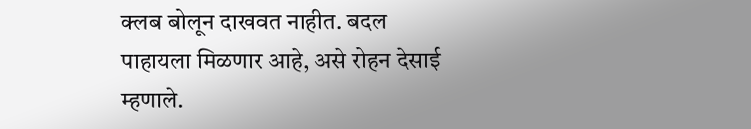क्लब बोलून दाखवत नाहीत. बदल पाहायला मिळणार आहे, असे रोहन देसाई म्हणाले.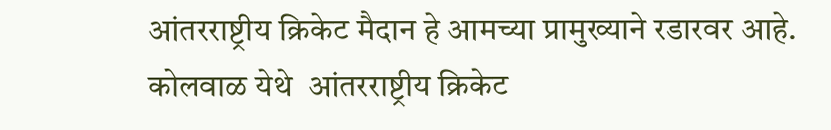आंतरराष्ट्रीय क्रिकेट मैदान हे आमच्या प्रामुख्याने रडारवर आहे. कोलवाळ येथे  आंतरराष्ट्रीय क्रिकेट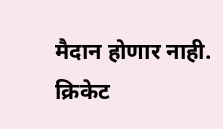मैदान होणार नाही. क्रिकेट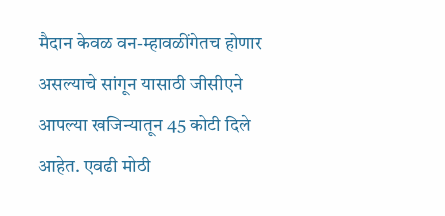मैदान केवळ वन-म्हावळींगेतच होणार असल्याचे सांगून यासाठी जीसीएने आपल्या खजिन्यातून 45 कोटी दिले आहेत. एवढी मोठी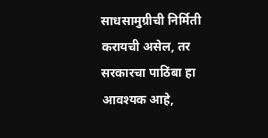साधसामुग्रीची निर्मिती करायची असेल, तर सरकारचा पाठिंबा हा आवश्यक आहे,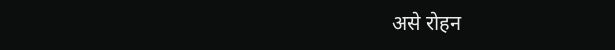असे रोहन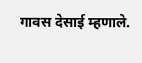गावस देसाई म्हणाले.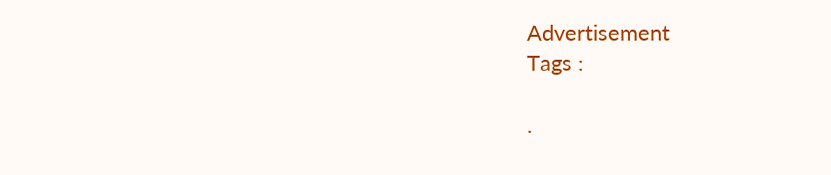Advertisement
Tags :

.